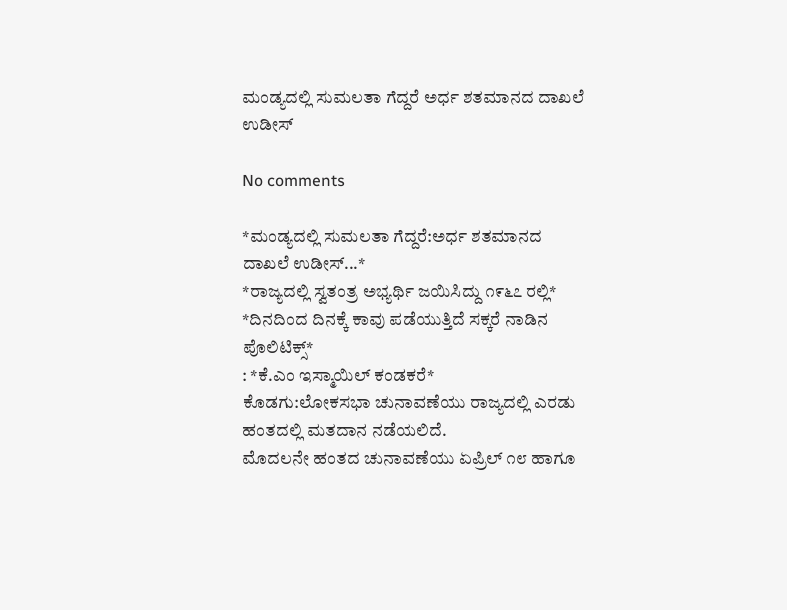ಮಂಡ್ಯದಲ್ಲಿ ಸುಮಲತಾ ಗೆದ್ದರೆ ಅರ್ಧ ಶತಮಾನದ ದಾಖಲೆ ಉಡೀಸ್

No comments

*ಮಂಡ್ಯದಲ್ಲಿ ಸುಮಲತಾ ಗೆದ್ದರೆ:ಅರ್ಧ ಶತಮಾನದ ದಾಖಲೆ ಉಡೀಸ್...*
*ರಾಜ್ಯದಲ್ಲಿ ಸ್ವತಂತ್ರ ಅಭ್ಯರ್ಥಿ ಜಯಿಸಿದ್ದು ೧೯೬೭ ರಲ್ಲಿ*
*ದಿನದಿಂದ ದಿನಕ್ಕೆ ಕಾವು ಪಡೆಯುತ್ತಿದೆ ಸಕ್ಕರೆ ನಾಡಿನ ಪೊಲಿಟಿಕ್ಸ್*
: *ಕೆ‌.ಎಂ ಇಸ್ಮಾಯಿಲ್ ಕಂಡಕರೆ*
ಕೊಡಗು:ಲೋಕಸಭಾ ಚುನಾವಣೆಯು ರಾಜ್ಯದಲ್ಲಿ ಎರಡು ಹಂತದಲ್ಲಿ ಮತದಾನ ನಡೆಯಲಿದೆ.
ಮೊದಲನೇ ಹಂತದ ಚುನಾವಣೆಯು ಏಪ್ರಿಲ್ ೧೮ ಹಾಗೂ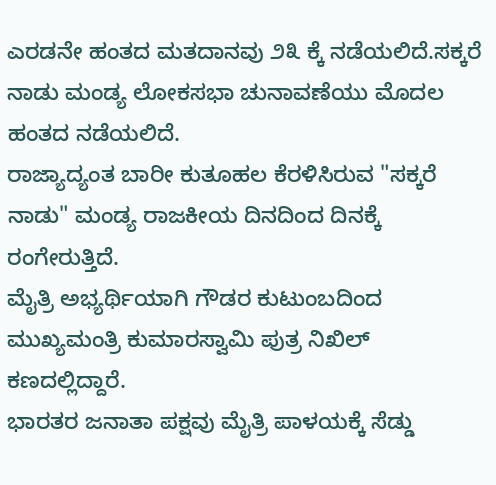ಎರಡನೇ ಹಂತದ ಮತದಾನವು ೨೩ ಕ್ಕೆ ನಡೆಯಲಿದೆ.ಸಕ್ಕರೆ ನಾಡು ಮಂಡ್ಯ ಲೋಕಸಭಾ ಚುನಾವಣೆಯು ಮೊದಲ ಹಂತದ ನಡೆಯಲಿದೆ.
ರಾಜ್ಯಾದ್ಯಂತ ಬಾರೀ ಕುತೂಹಲ ಕೆರಳಿಸಿರುವ "ಸಕ್ಕರೆ ನಾಡು" ಮಂಡ್ಯ ರಾಜಕೀಯ ದಿನದಿಂದ ದಿನಕ್ಕೆ ರಂಗೇರುತ್ತಿದೆ.
ಮೈತ್ರಿ ಅಭ್ಯರ್ಥಿಯಾಗಿ ಗೌಡರ ಕುಟುಂಬದಿಂದ ಮುಖ್ಯಮಂತ್ರಿ ಕುಮಾರಸ್ವಾಮಿ ಪುತ್ರ ನಿಖಿಲ್ ಕಣದಲ್ಲಿದ್ದಾರೆ.
ಭಾರತರ ಜನಾತಾ ಪಕ್ಷವು ಮೈತ್ರಿ ಪಾಳಯಕ್ಕೆ ಸೆಡ್ಡು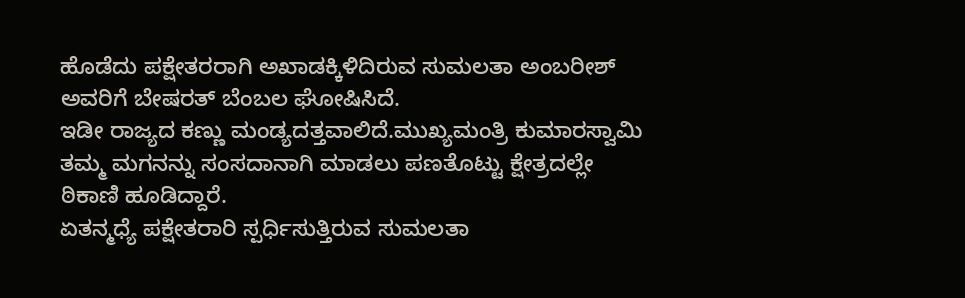ಹೊಡೆದು ಪಕ್ಷೇತರರಾಗಿ ಅಖಾಡಕ್ಕಿಳಿದಿರುವ ಸುಮಲತಾ ಅಂಬರೀಶ್ ಅವರಿಗೆ ಬೇಷರತ್ ಬೆಂಬಲ ಘೋಷಿಸಿದೆ.
ಇಡೀ ರಾಜ್ಯದ ಕಣ್ಣು ಮಂಡ್ಯದತ್ತವಾಲಿದೆ.ಮುಖ್ಯಮಂತ್ರಿ ಕುಮಾರಸ್ವಾಮಿ ತಮ್ಮ ಮಗನನ್ನು ಸಂಸದಾನಾಗಿ ಮಾಡಲು ಪಣತೊಟ್ಟು ಕ್ಷೇತ್ರದಲ್ಲೇ ಠಿಕಾಣಿ ಹೂಡಿದ್ದಾರೆ.
ಏತನ್ಮಧ್ಯೆ ಪಕ್ಷೇತರಾರಿ ಸ್ಪರ್ಧಿಸುತ್ತಿರುವ ಸುಮಲತಾ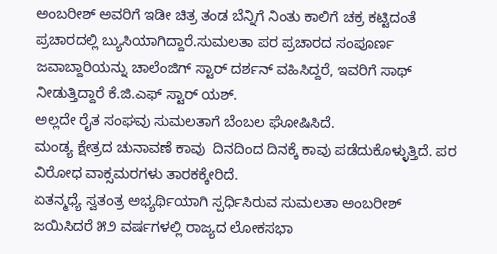ಅಂಬರೀಶ್ ಅವರಿಗೆ ಇಡೀ ಚಿತ್ರ ತಂಡ ಬೆನ್ನಿಗೆ ನಿಂತು ಕಾಲಿಗೆ ಚಕ್ರ ಕಟ್ಟಿದಂತೆ ಪ್ರಚಾರದಲ್ಲಿ ಬ್ಯುಸಿಯಾಗಿದ್ದಾರೆ.ಸುಮಲತಾ ಪರ ಪ್ರಚಾರದ ಸಂಪೂರ್ಣ ಜವಾಬ್ದಾರಿಯನ್ನು ಚಾಲೆಂಜಿಗ್ ಸ್ಟಾರ್ ದರ್ಶನ್ ವಹಿಸಿದ್ದರೆ, ಇವರಿಗೆ ಸಾಥ್ ನೀಡುತ್ತಿದ್ದಾರೆ ಕೆ.ಜಿ‌.ಎಫ್‌ ಸ್ಟಾರ್ ಯಶ್.
ಅಲ್ಲದೇ ರೈತ ಸಂಘವು ಸುಮಲತಾಗೆ ಬೆಂಬಲ ಘೋಷಿಸಿದೆ.
ಮಂಡ್ಯ ಕ್ಷೇತ್ರದ ಚುನಾವಣೆ ಕಾವು  ದಿನದಿಂದ ದಿನಕ್ಕೆ ಕಾವು ಪಡೆದುಕೊಳ್ಳುತ್ತಿದೆ. ಪರ ವಿರೋಧ ವಾಕ್ಸಮರಗಳು ತಾರಕಕ್ಕೇರಿದೆ.
ಏತನ್ಮಧ್ಯೆ ಸ್ವತಂತ್ರ ಅಭ್ಯರ್ಥಿಯಾಗಿ ಸ್ಪರ್ಧಿಸಿರುವ ಸುಮಲತಾ ಅಂಬರೀಶ್ ಜಯಿಸಿದರೆ ೫೨ ವರ್ಷಗಳಲ್ಲಿ ರಾಜ್ಯದ ಲೋಕಸಭಾ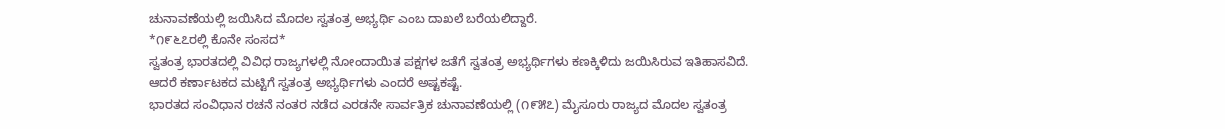ಚುನಾವಣೆಯಲ್ಲಿ ಜಯಿಸಿದ ಮೊದಲ ಸ್ವತಂತ್ರ ಅಭ್ಯರ್ಥಿ ಎಂಬ ದಾಖಲೆ ಬರೆಯಲಿದ್ದಾರೆ.
*೧೯೬೭ರಲ್ಲಿ ಕೊನೇ ಸಂಸದ*
ಸ್ವತಂತ್ರ ಭಾರತದಲ್ಲಿ ವಿವಿಧ ರಾಜ್ಯಗಳಲ್ಲಿ ನೋಂದಾಯಿತ ಪಕ್ಷಗಳ ಜತೆಗೆ ಸ್ವತಂತ್ರ ಅಭ್ಯರ್ಥಿಗಳು ಕಣಕ್ಕಿಳಿದು ಜಯಿಸಿರುವ ಇತಿಹಾಸವಿದೆ.
ಆದರೆ ಕರ್ಣಾಟಕದ ಮಟ್ಟಿಗೆ ಸ್ವತಂತ್ರ ಅಭ್ಯರ್ಥಿಗಳು ಎಂದರೆ ಅಷ್ಟಕಷ್ಟೆ.
ಭಾರತದ ಸಂವಿಧಾನ ರಚನೆ ನಂತರ ನಡೆದ ಎರಡನೇ ಸಾರ್ವತ್ರಿಕ ಚುನಾವಣೆಯಲ್ಲಿ (೧೯೫೭) ಮೈಸೂರು ರಾಜ್ಯದ ಮೊದಲ ಸ್ವತಂತ್ರ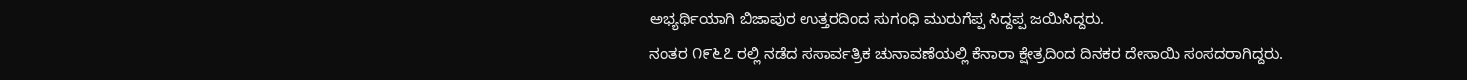ಅಭ್ಯರ್ಥಿಯಾಗಿ ಬಿಜಾಪುರ ಉತ್ತರದಿಂದ ಸುಗಂಧಿ ಮುರುಗೆಪ್ಪ ಸಿದ್ದಪ್ಪ ಜಯಿಸಿದ್ದರು.
ನಂತರ ೧೯೬೭ ರಲ್ಲಿ ನಡೆದ ಸಸಾರ್ವತ್ರಿಕ ಚುನಾವಣೆಯಲ್ಲಿ ಕೆನಾರಾ ಕ್ಷೇತ್ರದಿಂದ ದಿನಕರ ದೇಸಾಯಿ ಸಂಸದರಾಗಿದ್ದರು.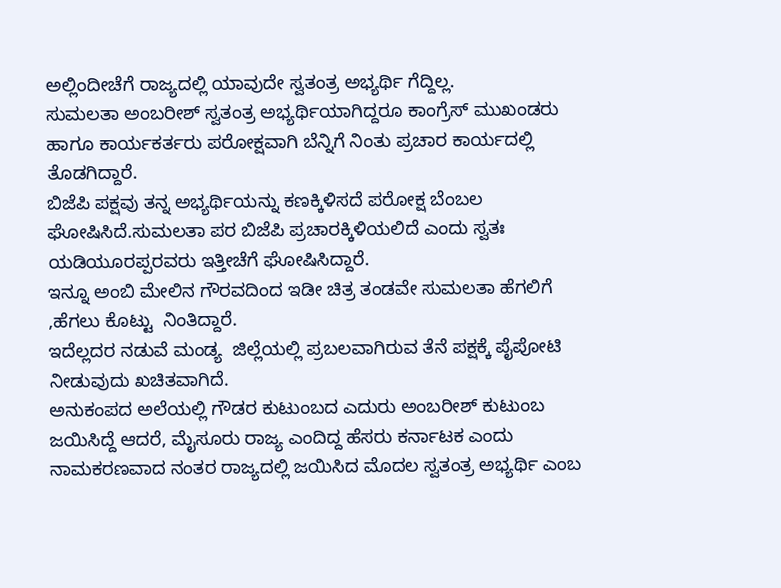ಅಲ್ಲಿಂದೀಚೆಗೆ ರಾಜ್ಯದಲ್ಲಿ ಯಾವುದೇ ಸ್ವತಂತ್ರ ಅಭ್ಯರ್ಥಿ ಗೆದ್ದಿಲ್ಲ.
ಸುಮಲತಾ ಅಂಬರೀಶ್ ಸ್ವತಂತ್ರ ಅಭ್ಯರ್ಥಿಯಾಗಿದ್ದರೂ ಕಾಂಗ್ರೆಸ್ ಮುಖಂಡರು ಹಾಗೂ ಕಾರ್ಯಕರ್ತರು ಪರೋಕ್ಷವಾಗಿ ಬೆನ್ನಿಗೆ ನಿಂತು ಪ್ರಚಾರ ಕಾರ್ಯದಲ್ಲಿ ತೊಡಗಿದ್ದಾರೆ.
ಬಿಜೆಪಿ ಪಕ್ಷವು ತನ್ನ ಅಭ್ಯರ್ಥಿಯನ್ನು ಕಣಕ್ಕಿಳಿಸದೆ ಪರೋಕ್ಷ ಬೆಂಬಲ ಘೋಷಿಸಿದೆ.ಸುಮಲತಾ ಪರ ಬಿಜೆಪಿ ಪ್ರಚಾರಕ್ಕಿಳಿಯಲಿದೆ ಎಂದು ಸ್ವತಃ ಯಡಿಯೂರಪ್ಪರವರು ಇತ್ತೀಚೆಗೆ ಘೋಷಿಸಿದ್ದಾರೆ.
ಇನ್ನೂ ಅಂಬಿ ಮೇಲಿನ ಗೌರವದಿಂದ ಇಡೀ ಚಿತ್ರ ತಂಡವೇ ಸುಮಲತಾ ಹೆಗಲಿಗೆ ,ಹೆಗಲು ಕೊಟ್ಟು  ನಿಂತಿದ್ದಾರೆ.
ಇದೆಲ್ಲದರ ನಡುವೆ ಮಂಡ್ಯ  ಜಿಲ್ಲೆಯಲ್ಲಿ ಪ್ರಬಲವಾಗಿರುವ ತೆನೆ ಪಕ್ಷಕ್ಕೆ ಪೈಪೋಟಿ ನೀಡುವುದು ಖಚಿತವಾಗಿದೆ.
ಅನುಕಂಪದ ಅಲೆಯಲ್ಲಿ ಗೌಡರ ಕುಟುಂಬದ ಎದುರು ಅಂಬರೀಶ್ ಕುಟುಂಬ ಜಯಿಸಿದ್ದೆ ಆದರೆ, ಮೈಸೂರು ರಾಜ್ಯ ಎಂದಿದ್ದ ಹೆಸರು ಕರ್ನಾಟಕ ಎಂದು ನಾಮಕರಣವಾದ ನಂತರ ರಾಜ್ಯದಲ್ಲಿ ಜಯಿಸಿದ ಮೊದಲ ಸ್ವತಂತ್ರ ಅಭ್ಯರ್ಥಿ ಎಂಬ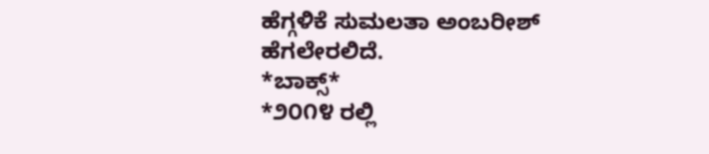ಹೆಗ್ಗಳಿಕೆ ಸುಮಲತಾ ಅಂಬರೀಶ್ ಹೆಗಲೇರಲಿದೆ.
*ಬಾಕ್ಸ್*
*೨೦೧೪ ರಲ್ಲಿ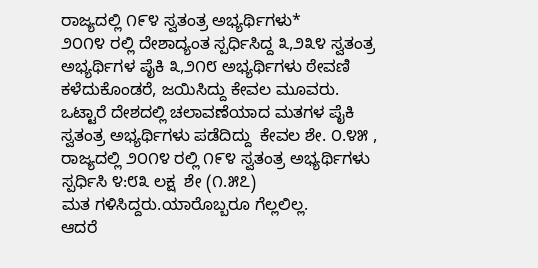ರಾಜ್ಯದಲ್ಲಿ ೧೯೪ ಸ್ವತಂತ್ರ ಅಭ್ಯರ್ಥಿಗಳು*
೨೦೧೪ ರಲ್ಲಿ ದೇಶಾದ್ಯಂತ ಸ್ಪರ್ಧಿಸಿದ್ದ ೩,೨೩೪ ಸ್ವತಂತ್ರ ಅಭ್ಯರ್ಥಿಗಳ ಪೈಕಿ ೩,೨೧೮ ಅಭ್ಯರ್ಥಿಗಳು ಠೇವಣಿ ಕಳೆದುಕೊಂಡರೆ, ಜಯಿಸಿದ್ದು ಕೇವಲ ಮೂವರು. ಒಟ್ಟಾರೆ ದೇಶದಲ್ಲಿ ಚಲಾವಣೆಯಾದ ಮತಗಳ ಪೈಕಿ ಸ್ವತಂತ್ರ ಅಭ್ಯರ್ಥಿಗಳು ಪಡೆದಿದ್ದು  ಕೇವಲ ಶೇ. ೦.೪೫ , ರಾಜ್ಯದಲ್ಲಿ ೨೦೧೪ ರಲ್ಲಿ ೧೯೪ ಸ್ವತಂತ್ರ ಅಭ್ಯರ್ಥಿಗಳು ಸ್ಪರ್ಧಿಸಿ ೪:೮೩ ಲಕ್ಷ  ಶೇ (೧.೫೭)
ಮತ ಗಳಿಸಿದ್ದರು.ಯಾರೊಬ್ಬರೂ ಗೆಲ್ಲಲಿಲ್ಲ.
ಆದರೆ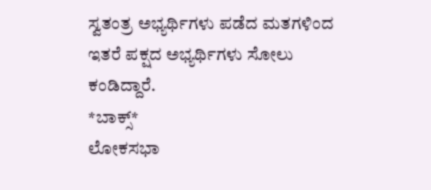ಸ್ವತಂತ್ರ ಅಭ್ಯರ್ಥಿಗಳು ಪಡೆದ ಮತಗಳಿಂದ ಇತರೆ ಪಕ್ಷದ ಅಭ್ಯರ್ಥಿಗಳು ಸೋಲು ಕಂಡಿದ್ದಾರೆ.
*ಬಾಕ್ಸ್*
ಲೋಕಸಭಾ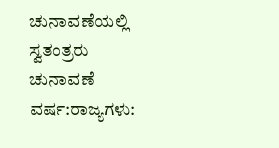ಚುನಾವಣೆಯಲ್ಲಿ ಸ್ವತಂತ್ರರು
ಚುನಾವಣೆ ವರ್ಷ:ರಾಜ್ಯಗಳು: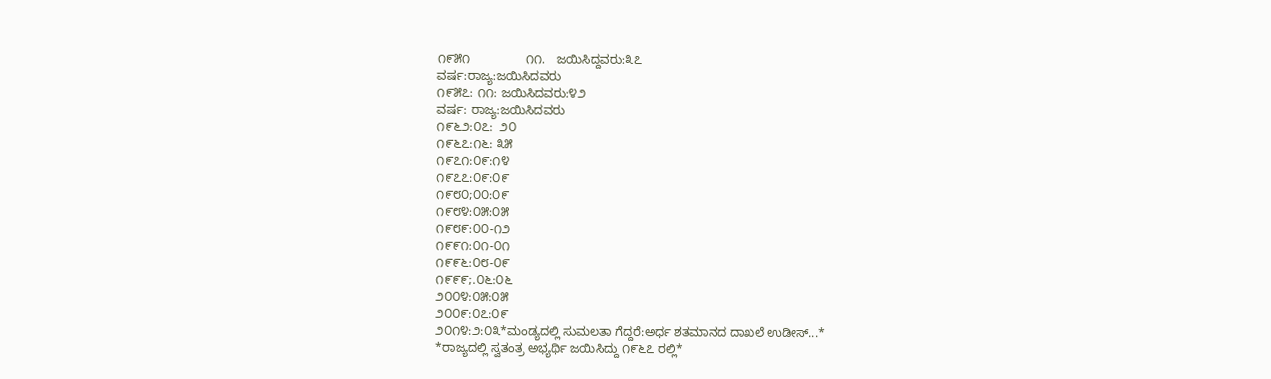೧೯೫೧                ೧೧.   ಜಯಿಸಿದ್ದವರು:೩೭
ವರ್ಷ:ರಾಜ್ಯ:ಜಯಿಸಿದವರು
೧೯೫೭: ೧೧: ಜಯಿಸಿದವರು:೪೨
ವರ್ಷ: ರಾಜ್ಯ:ಜಯಿಸಿದವರು
೧೯೬೨:೦೭:  ೨೦
೧೯೬೭:೧೬: ೩೫
೧೯೭೧:೦೯:೧೪
೧೯೭೭:೦೯:೦೯
೧೯೮೦;೦೦:೦೯
೧೯೮೪:೦೫:೦೫
೧೯೮೯:೦೦-೧೨
೧೯೯೧:೦೧-೦೧
೧೯೯೬:೦೮-೦೯
೧೯೯೯;.೦೬:೦೬
೨೦೦೪:೦೫:೦೫
೨೦೦೯:೦೭:೦೯
೨೦೧೪:೨:೦೩*ಮಂಡ್ಯದಲ್ಲಿ ಸುಮಲತಾ ಗೆದ್ದರೆ:ಅರ್ಧ ಶತಮಾನದ ದಾಖಲೆ ಉಡೀಸ್...*
*ರಾಜ್ಯದಲ್ಲಿ ಸ್ವತಂತ್ರ ಅಭ್ಯರ್ಥಿ ಜಯಿಸಿದ್ದು ೧೯೬೭ ರಲ್ಲಿ*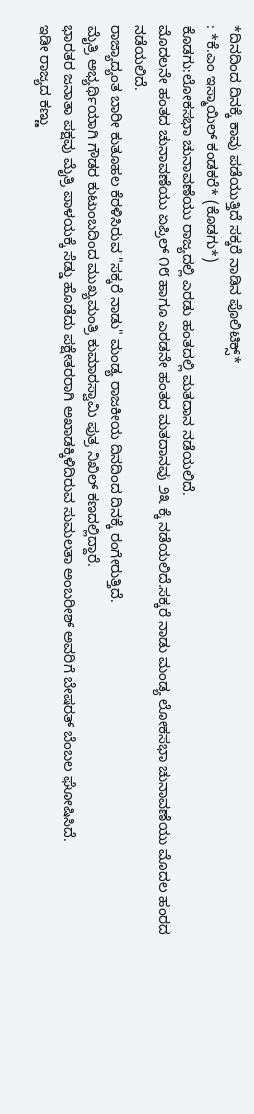*ದಿನದಿಂದ ದಿನಕ್ಕೆ ಕಾವು ಪಡೆಯುತ್ತಿದೆ ಸಕ್ಕರೆ ನಾಡಿನ ಪೊಲಿಟಿಕ್ಸ್*
: *ಕೆ‌.ಎಂ ಇಸ್ಮಾಯಿಲ್ ಕಂಡಕರೆ* (ಕೊಡಗು*)
ಕೊಡಗು:ಲೋಕಸಭಾ ಚುನಾವಣೆಯು ರಾಜ್ಯದಲ್ಲಿ ಎರಡು ಹಂತದಲ್ಲಿ ಮತದಾನ ನಡೆಯಲಿದೆ.
ಮೊದಲನೇ ಹಂತದ ಚುನಾವಣೆಯು ಏಪ್ರಿಲ್ ೧೮ ಹಾಗೂ ಎರಡನೇ ಹಂತದ ಮತದಾನವು ೨೩ ಕ್ಕೆ ನಡೆಯಲಿದೆ.ಸಕ್ಕರೆ ನಾಡು ಮಂಡ್ಯ ಲೋಕಸಭಾ ಚುನಾವಣೆಯು ಮೊದಲ ಹಂರದ ನಡೆಯಲಿದೆ.
ರಾಜ್ಯಾದ್ಯಂತ ಬಾರೀ ಕುತೂಹಲ ಕೆರಳಿಸಿರುವ "ಸಕ್ಕರೆ ನಾಡು" ಮಂಡ್ಯ ರಾಜಕೀಯ ದಿನದಿಂದ ದಿನಕ್ಕೆ ರಂಗೇರುತ್ತಿದೆ.
ಮೈತ್ರಿ ಅಭ್ಯರ್ಥಿಯಾಗಿ ಗೌಡರ ಕುಟುಂಬದಿಂದ ಮುಖ್ಯಮಂತ್ರಿ ಕುಮಾರಸ್ವಾಮಿ ಪುತ್ರ ನಿಖಿಲ್ ಕಣದಲ್ಲಿದ್ದಾರೆ.
ಭಾರತರ ಜನಾತಾ ಪಕ್ಷವು ಮೈತ್ರಿ ಪಾಳಯಕ್ಕೆ ಸೆಡ್ಡು ಹೊಡೆದು ಪಕ್ಷೇತರರಾಗಿ ಅಖಾಡಕ್ಕಿಳಿದಿರುವ ಸುಮಲತಾ ಅಂಬರೀಶ್ ಅವರಿಗೆ ಬೇಷರತ್ ಬೆಂಬಲ ಘೋಷಿಸಿದೆ.
ಇಡೀ ರಾಜ್ಯದ ಕಣ್ಣು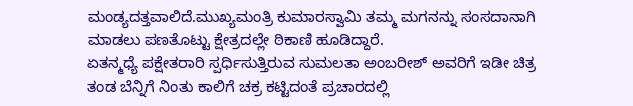ಮಂಡ್ಯದತ್ತವಾಲಿದೆ.ಮುಖ್ಯಮಂತ್ರಿ ಕುಮಾರಸ್ವಾಮಿ ತಮ್ಮ ಮಗನನ್ನು ಸಂಸದಾನಾಗಿ ಮಾಡಲು ಪಣತೊಟ್ಟು ಕ್ಷೇತ್ರದಲ್ಲೇ ಠಿಕಾಣಿ ಹೂಡಿದ್ದಾರೆ.
ಏತನ್ಮಧ್ಯೆ ಪಕ್ಷೇತರಾರಿ ಸ್ಪರ್ಧಿಸುತ್ತಿರುವ ಸುಮಲತಾ ಅಂಬರೀಶ್ ಅವರಿಗೆ ಇಡೀ ಚಿತ್ರ ತಂಡ ಬೆನ್ನಿಗೆ ನಿಂತು ಕಾಲಿಗೆ ಚಕ್ರ ಕಟ್ಟಿದಂತೆ ಪ್ರಚಾರದಲ್ಲಿ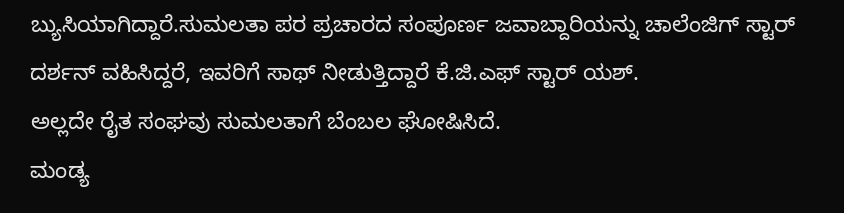ಬ್ಯುಸಿಯಾಗಿದ್ದಾರೆ.ಸುಮಲತಾ ಪರ ಪ್ರಚಾರದ ಸಂಪೂರ್ಣ ಜವಾಬ್ದಾರಿಯನ್ನು ಚಾಲೆಂಜಿಗ್ ಸ್ಟಾರ್ ದರ್ಶನ್ ವಹಿಸಿದ್ದರೆ, ಇವರಿಗೆ ಸಾಥ್ ನೀಡುತ್ತಿದ್ದಾರೆ ಕೆ.ಜಿ‌.ಎಫ್‌ ಸ್ಟಾರ್ ಯಶ್.
ಅಲ್ಲದೇ ರೈತ ಸಂಘವು ಸುಮಲತಾಗೆ ಬೆಂಬಲ ಘೋಷಿಸಿದೆ.
ಮಂಡ್ಯ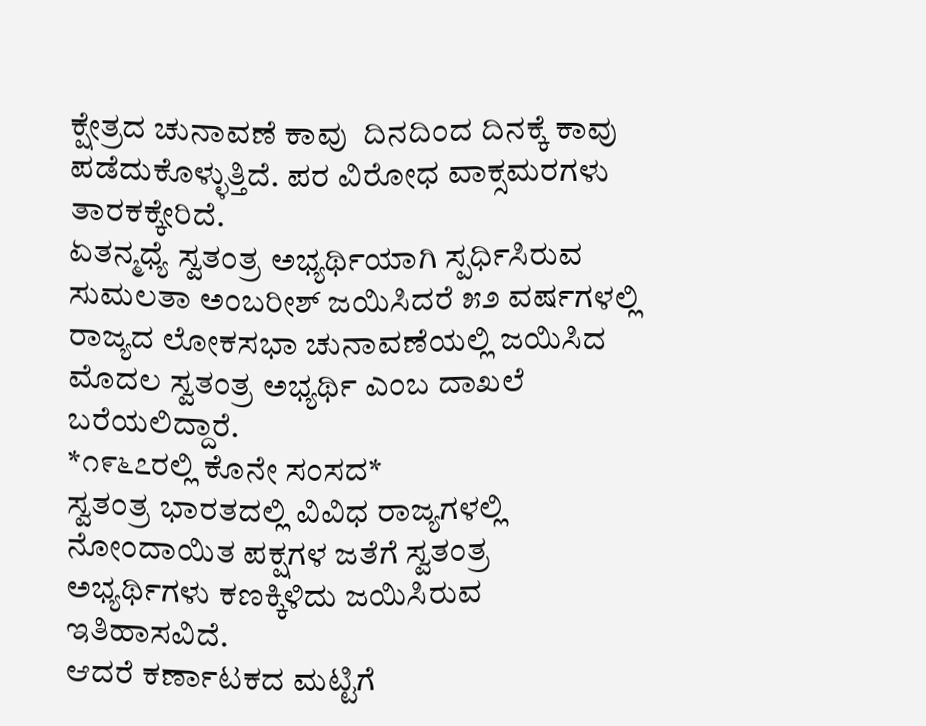ಕ್ಷೇತ್ರದ ಚುನಾವಣೆ ಕಾವು  ದಿನದಿಂದ ದಿನಕ್ಕೆ ಕಾವು ಪಡೆದುಕೊಳ್ಳುತ್ತಿದೆ. ಪರ ವಿರೋಧ ವಾಕ್ಸಮರಗಳು ತಾರಕಕ್ಕೇರಿದೆ.
ಏತನ್ಮಧ್ಯೆ ಸ್ವತಂತ್ರ ಅಭ್ಯರ್ಥಿಯಾಗಿ ಸ್ಪರ್ಧಿಸಿರುವ ಸುಮಲತಾ ಅಂಬರೀಶ್ ಜಯಿಸಿದರೆ ೫೨ ವರ್ಷಗಳಲ್ಲಿ ರಾಜ್ಯದ ಲೋಕಸಭಾ ಚುನಾವಣೆಯಲ್ಲಿ ಜಯಿಸಿದ ಮೊದಲ ಸ್ವತಂತ್ರ ಅಭ್ಯರ್ಥಿ ಎಂಬ ದಾಖಲೆ ಬರೆಯಲಿದ್ದಾರೆ.
*೧೯೬೭ರಲ್ಲಿ ಕೊನೇ ಸಂಸದ*
ಸ್ವತಂತ್ರ ಭಾರತದಲ್ಲಿ ವಿವಿಧ ರಾಜ್ಯಗಳಲ್ಲಿ ನೋಂದಾಯಿತ ಪಕ್ಷಗಳ ಜತೆಗೆ ಸ್ವತಂತ್ರ ಅಭ್ಯರ್ಥಿಗಳು ಕಣಕ್ಕಿಳಿದು ಜಯಿಸಿರುವ ಇತಿಹಾಸವಿದೆ.
ಆದರೆ ಕರ್ಣಾಟಕದ ಮಟ್ಟಿಗೆ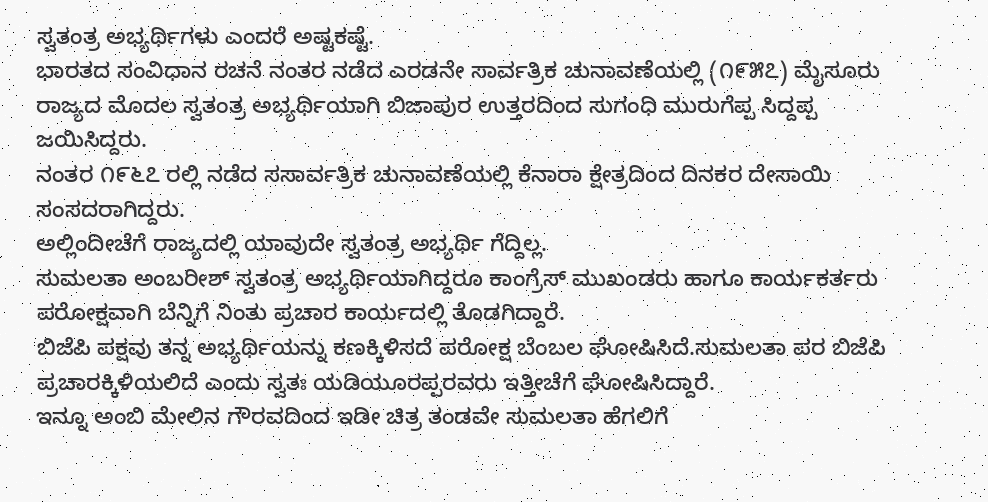ಸ್ವತಂತ್ರ ಅಭ್ಯರ್ಥಿಗಳು ಎಂದರೆ ಅಷ್ಟಕಷ್ಟೆ.
ಭಾರತದ ಸಂವಿಧಾನ ರಚನೆ ನಂತರ ನಡೆದ ಎರಡನೇ ಸಾರ್ವತ್ರಿಕ ಚುನಾವಣೆಯಲ್ಲಿ (೧೯೫೭) ಮೈಸೂರು ರಾಜ್ಯದ ಮೊದಲ ಸ್ವತಂತ್ರ ಅಭ್ಯರ್ಥಿಯಾಗಿ ಬಿಜಾಪುರ ಉತ್ತರದಿಂದ ಸುಗಂಧಿ ಮುರುಗೆಪ್ಪ ಸಿದ್ದಪ್ಪ ಜಯಿಸಿದ್ದರು.
ನಂತರ ೧೯೬೭ ರಲ್ಲಿ ನಡೆದ ಸಸಾರ್ವತ್ರಿಕ ಚುನಾವಣೆಯಲ್ಲಿ ಕೆನಾರಾ ಕ್ಷೇತ್ರದಿಂದ ದಿನಕರ ದೇಸಾಯಿ ಸಂಸದರಾಗಿದ್ದರು.
ಅಲ್ಲಿಂದೀಚೆಗೆ ರಾಜ್ಯದಲ್ಲಿ ಯಾವುದೇ ಸ್ವತಂತ್ರ ಅಭ್ಯರ್ಥಿ ಗೆದ್ದಿಲ್ಲ.
ಸುಮಲತಾ ಅಂಬರೀಶ್ ಸ್ವತಂತ್ರ ಅಭ್ಯರ್ಥಿಯಾಗಿದ್ದರೂ ಕಾಂಗ್ರೆಸ್ ಮುಖಂಡರು ಹಾಗೂ ಕಾರ್ಯಕರ್ತರು ಪರೋಕ್ಷವಾಗಿ ಬೆನ್ನಿಗೆ ನಿಂತು ಪ್ರಚಾರ ಕಾರ್ಯದಲ್ಲಿ ತೊಡಗಿದ್ದಾರೆ.
ಬಿಜೆಪಿ ಪಕ್ಷವು ತನ್ನ ಅಭ್ಯರ್ಥಿಯನ್ನು ಕಣಕ್ಕಿಳಿಸದೆ ಪರೋಕ್ಷ ಬೆಂಬಲ ಘೋಷಿಸಿದೆ.ಸುಮಲತಾ ಪರ ಬಿಜೆಪಿ ಪ್ರಚಾರಕ್ಕಿಳಿಯಲಿದೆ ಎಂದು ಸ್ವತಃ ಯಡಿಯೂರಪ್ಪರವರು ಇತ್ತೀಚೆಗೆ ಘೋಷಿಸಿದ್ದಾರೆ.
ಇನ್ನೂ ಅಂಬಿ ಮೇಲಿನ ಗೌರವದಿಂದ ಇಡೀ ಚಿತ್ರ ತಂಡವೇ ಸುಮಲತಾ ಹೆಗಲಿಗೆ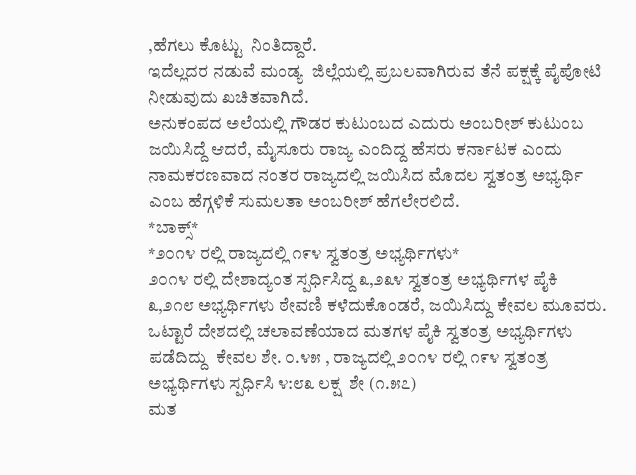,ಹೆಗಲು ಕೊಟ್ಟು  ನಿಂತಿದ್ದಾರೆ.
ಇದೆಲ್ಲದರ ನಡುವೆ ಮಂಡ್ಯ  ಜಿಲ್ಲೆಯಲ್ಲಿ ಪ್ರಬಲವಾಗಿರುವ ತೆನೆ ಪಕ್ಷಕ್ಕೆ ಪೈಪೋಟಿ ನೀಡುವುದು ಖಚಿತವಾಗಿದೆ.
ಅನುಕಂಪದ ಅಲೆಯಲ್ಲಿ ಗೌಡರ ಕುಟುಂಬದ ಎದುರು ಅಂಬರೀಶ್ ಕುಟುಂಬ ಜಯಿಸಿದ್ದೆ ಆದರೆ, ಮೈಸೂರು ರಾಜ್ಯ ಎಂದಿದ್ದ ಹೆಸರು ಕರ್ನಾಟಕ ಎಂದು ನಾಮಕರಣವಾದ ನಂತರ ರಾಜ್ಯದಲ್ಲಿ ಜಯಿಸಿದ ಮೊದಲ ಸ್ವತಂತ್ರ ಅಭ್ಯರ್ಥಿ ಎಂಬ ಹೆಗ್ಗಳಿಕೆ ಸುಮಲತಾ ಅಂಬರೀಶ್ ಹೆಗಲೇರಲಿದೆ.
*ಬಾಕ್ಸ್*
*೨೦೧೪ ರಲ್ಲಿ ರಾಜ್ಯದಲ್ಲಿ ೧೯೪ ಸ್ವತಂತ್ರ ಅಭ್ಯರ್ಥಿಗಳು*
೨೦೧೪ ರಲ್ಲಿ ದೇಶಾದ್ಯಂತ ಸ್ಪರ್ಧಿಸಿದ್ದ ೩,೨೩೪ ಸ್ವತಂತ್ರ ಅಭ್ಯರ್ಥಿಗಳ ಪೈಕಿ ೩,೨೧೮ ಅಭ್ಯರ್ಥಿಗಳು ಠೇವಣಿ ಕಳೆದುಕೊಂಡರೆ, ಜಯಿಸಿದ್ದು ಕೇವಲ ಮೂವರು. ಒಟ್ಟಾರೆ ದೇಶದಲ್ಲಿ ಚಲಾವಣೆಯಾದ ಮತಗಳ ಪೈಕಿ ಸ್ವತಂತ್ರ ಅಭ್ಯರ್ಥಿಗಳು ಪಡೆದಿದ್ದು  ಕೇವಲ ಶೇ. ೦.೪೫ , ರಾಜ್ಯದಲ್ಲಿ ೨೦೧೪ ರಲ್ಲಿ ೧೯೪ ಸ್ವತಂತ್ರ ಅಭ್ಯರ್ಥಿಗಳು ಸ್ಪರ್ಧಿಸಿ ೪:೮೩ ಲಕ್ಷ  ಶೇ (೧.೫೭)
ಮತ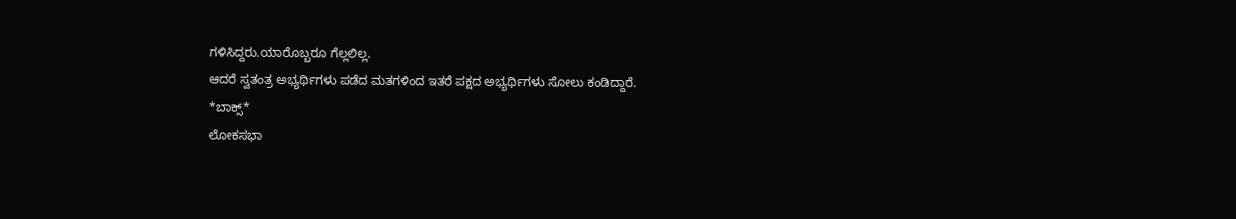ಗಳಿಸಿದ್ದರು.ಯಾರೊಬ್ಬರೂ ಗೆಲ್ಲಲಿಲ್ಲ.
ಆದರೆ ಸ್ವತಂತ್ರ ಅಭ್ಯರ್ಥಿಗಳು ಪಡೆದ ಮತಗಳಿಂದ ಇತರೆ ಪಕ್ಷದ ಅಭ್ಯರ್ಥಿಗಳು ಸೋಲು ಕಂಡಿದ್ದಾರೆ.
*ಬಾಕ್ಸ್*
ಲೋಕಸಭಾ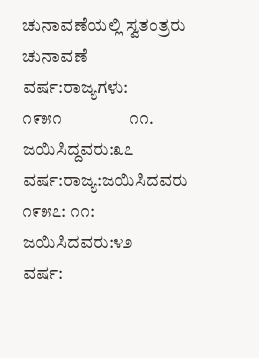ಚುನಾವಣೆಯಲ್ಲಿ ಸ್ವತಂತ್ರರು
ಚುನಾವಣೆ ವರ್ಷ:ರಾಜ್ಯಗಳು:
೧೯೫೧                ೧೧.   ಜಯಿಸಿದ್ದವರು:೩೭
ವರ್ಷ:ರಾಜ್ಯ:ಜಯಿಸಿದವರು
೧೯೫೭: ೧೧: ಜಯಿಸಿದವರು:೪೨
ವರ್ಷ: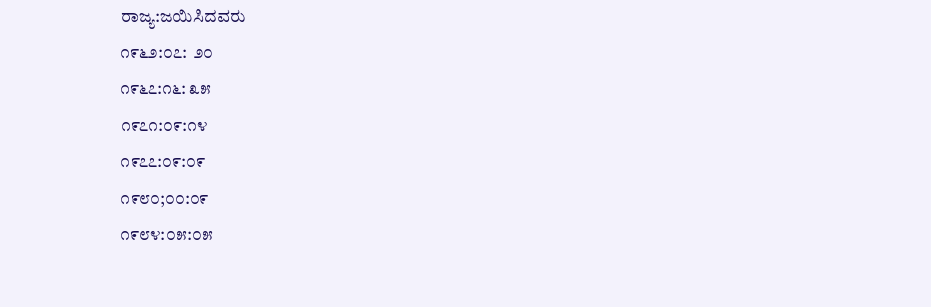ರಾಜ್ಯ:ಜಯಿಸಿದವರು
೧೯೬೨:೦೭:  ೨೦
೧೯೬೭:೧೬: ೩೫
೧೯೭೧:೦೯:೧೪
೧೯೭೭:೦೯:೦೯
೧೯೮೦;೦೦:೦೯
೧೯೮೪:೦೫:೦೫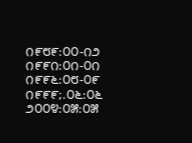೧೯೮೯:೦೦-೧೨
೧೯೯೧:೦೧-೦೧
೧೯೯೬:೦೮-೦೯
೧೯೯೯;.೦೬:೦೬
೨೦೦೪:೦೫:೦೫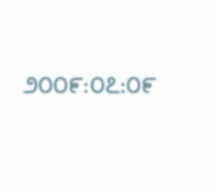೨೦೦೯:೦೭:೦೯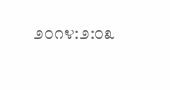೨೦೧೪:೨:೦೩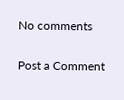No comments

Post a Comment